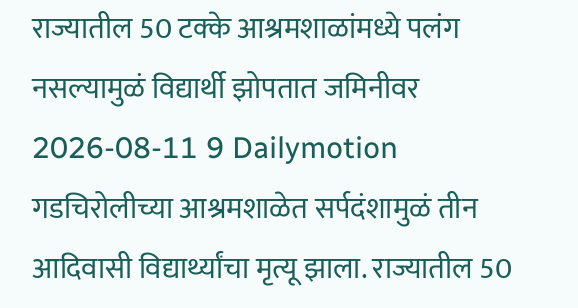राज्यातील 50 टक्के आश्रमशाळांमध्ये पलंग नसल्यामुळं विद्यार्थी झोपतात जमिनीवर
2026-08-11 9 Dailymotion
गडचिरोलीच्या आश्रमशाळेत सर्पदंशामुळं तीन आदिवासी विद्यार्थ्यांचा मृत्यू झाला. राज्यातील 50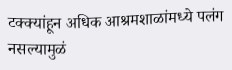टक्क्यांहून अधिक आश्रमशाळांमध्ये पलंग नसल्यामुळं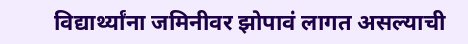विद्यार्थ्यांना जमिनीवर झोपावं लागत असल्याची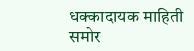धक्कादायक माहिती समोर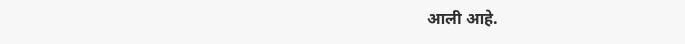आली आहे.